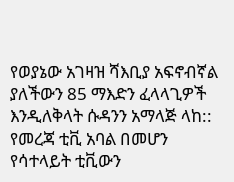የወያኔው አገዛዝ ሻእቢያ አፍኖብኛል ያለችውን 85 ማእድን ፈላላጊዎች እንዲለቅላት ሱዳንን አማላጅ ላከ::
የመረጃ ቲቪ አባል በመሆን የሳተላይት ቲቪውን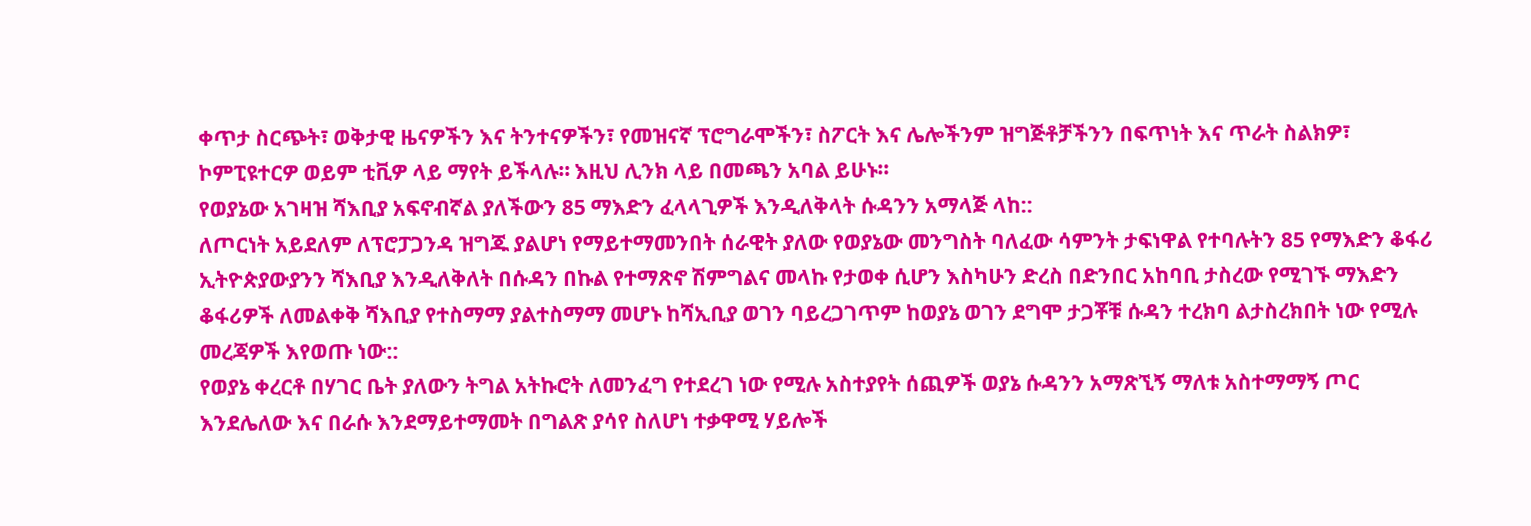ቀጥታ ስርጭት፣ ወቅታዊ ዜናዎችን እና ትንተናዎችን፣ የመዝናኛ ፕሮግራሞችን፣ ስፖርት እና ሌሎችንም ዝግጅቶቻችንን በፍጥነት እና ጥራት ስልክዎ፣ ኮምፒዩተርዎ ወይም ቲቪዎ ላይ ማየት ይችላሉ። እዚህ ሊንክ ላይ በመጫን አባል ይሁኑ።
የወያኔው አገዛዝ ሻእቢያ አፍኖብኛል ያለችውን 85 ማእድን ፈላላጊዎች እንዲለቅላት ሱዳንን አማላጅ ላከ::
ለጦርነት አይደለም ለፕሮፓጋንዳ ዝግጁ ያልሆነ የማይተማመንበት ሰራዊት ያለው የወያኔው መንግስት ባለፈው ሳምንት ታፍነዋል የተባሉትን 85 የማእድን ቆፋሪ ኢትዮጵያውያንን ሻእቢያ እንዲለቅለት በሱዳን በኩል የተማጽኖ ሽምግልና መላኩ የታወቀ ሲሆን እስካሁን ድረስ በድንበር አከባቢ ታስረው የሚገኙ ማእድን ቆፋሪዎች ለመልቀቅ ሻእቢያ የተስማማ ያልተስማማ መሆኑ ከሻኢቢያ ወገን ባይረጋገጥም ከወያኔ ወገን ደግሞ ታጋቾቹ ሱዳን ተረክባ ልታስረክበት ነው የሚሉ መረጃዎች እየወጡ ነው::
የወያኔ ቀረርቶ በሃገር ቤት ያለውን ትግል አትኩሮት ለመንፈግ የተደረገ ነው የሚሉ አስተያየት ሰጪዎች ወያኔ ሱዳንን አማጽኚኝ ማለቱ አስተማማኝ ጦር እንደሌለው እና በራሱ እንደማይተማመት በግልጽ ያሳየ ስለሆነ ተቃዋሚ ሃይሎች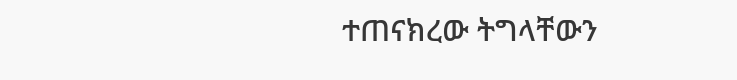ተጠናክረው ትግላቸውን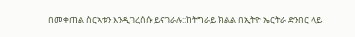በመቀጠል ስርኣቱን እንዲገረሰሱ ይናገራሉ::ከትግራይ ክልል በኢትዮ ኤርትራ ድንበር ላይ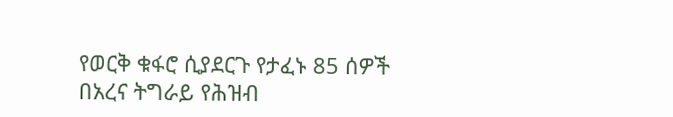የወርቅ ቁፋሮ ሲያደርጉ የታፈኑ 85 ሰዎች በአረና ትግራይ የሕዝብ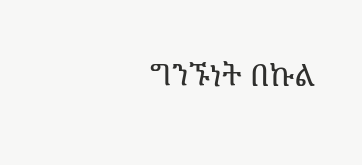ግንኙነት በኩል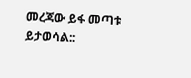መረጃው ይፋ መጣቱ ይታወሳል::